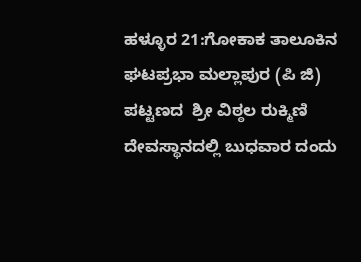ಹಳ್ಳೂರ 21:ಗೋಕಾಕ ತಾಲೂಕಿನ ಘಟಪ್ರಭಾ ಮಲ್ಲಾಪುರ (ಪಿ ಜಿ) ಪಟ್ಟಣದ  ಶ್ರೀ ವಿಠ್ಠಲ ರುಕ್ಮಿಣಿ ದೇವಸ್ಥಾನದಲ್ಲಿ ಬುಧವಾರ ದಂದು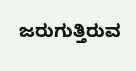ಜರುಗುತ್ತಿರುವ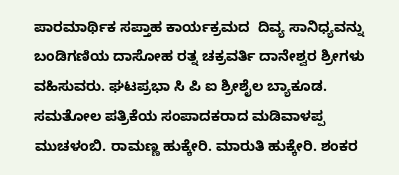ಪಾರಮಾರ್ಥಿಕ ಸಪ್ತಾಹ ಕಾರ್ಯಕ್ರಮದ  ದಿವ್ಯ ಸಾನಿಧ್ಯವನ್ನು ಬಂಡಿಗಣಿಯ ದಾಸೋಹ ರತ್ನ ಚಕ್ರವರ್ತಿ ದಾನೇಶ್ವರ ಶ್ರೀಗಳು ವಹಿಸುವರು. ಘಟಪ್ರಭಾ ಸಿ ಪಿ ಐ ಶ್ರೀಶೈಲ ಬ್ಯಾಕೂಡ. ಸಮತೋಲ ಪತ್ರಿಕೆಯ ಸಂಪಾದಕರಾದ ಮಡಿವಾಳಪ್ಪ ಮುಚಳಂಬಿ. ರಾಮಣ್ಣ ಹುಕ್ಕೇರಿ. ಮಾರುತಿ ಹುಕ್ಕೇರಿ. ಶಂಕರ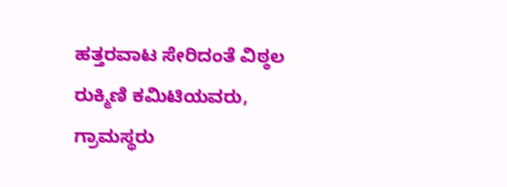ಹತ್ತರವಾಟ ಸೇರಿದಂತೆ ವಿಠ್ಠಲ ರುಕ್ಮಿಣಿ ಕಮಿಟಿಯವರು, ಗ್ರಾಮಸ್ಥರು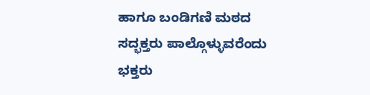ಹಾಗೂ ಬಂಡಿಗಣಿ ಮಠದ ಸದ್ಭಕ್ತರು ಪಾಲ್ಗೊಳ್ಳುವರೆಂದು ಭಕ್ತರು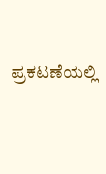ಪ್ರಕಟಣೆಯಲ್ಲಿ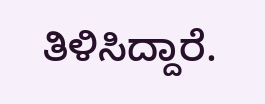ತಿಳಿಸಿದ್ದಾರೆ.